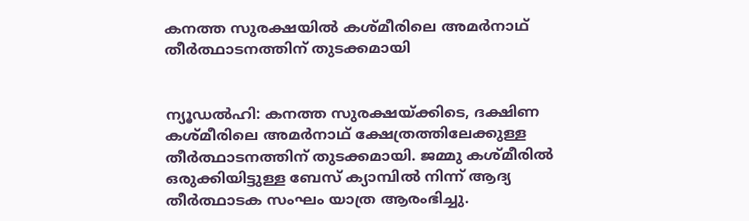കനത്ത സുരക്ഷയിൽ കശ്മീരിലെ അമര്‍നാഥ് തീര്‍ത്ഥാടനത്തിന് തുടക്കമായി


ന്യൂഡൽഹി: കനത്ത സുരക്ഷയ്ക്കിടെ, ദക്ഷിണ കശ്മീരിലെ അമർനാഥ് ക്ഷേത്രത്തിലേക്കുള്ള തീർത്ഥാടനത്തിന് തുടക്കമായി. ജമ്മു കശ്മീരിൽ ഒരുക്കിയിട്ടുള്ള ബേസ് ക്യാമ്പിൽ നിന്ന് ആദ്യ തീർത്ഥാടക സംഘം യാത്ര ആരംഭിച്ചു.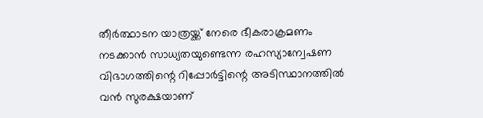തീര്‍ത്ഥാടന യാത്രയ്ക്ക് നേരെ ഭീകരാക്രമണം നടക്കാന്‍ സാധ്യതയുണ്ടെന്ന രഹസ്യാന്വേഷണ വിഭാഗത്തിന്റെ റിപ്പോര്‍ട്ടിന്റെ അടിസ്ഥാനത്തിൽ വന്‍ സുരക്ഷയാണ്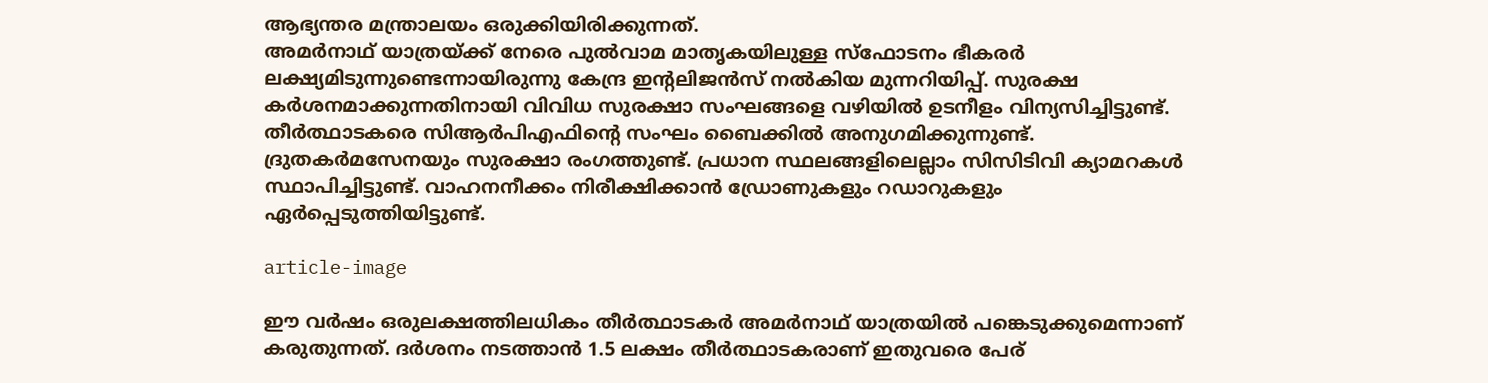ആഭ്യന്തര മന്ത്രാലയം ഒരുക്കിയിരിക്കുന്നത്.
അമർനാഥ് യാത്രയ്ക്ക് നേരെ പുല്‍വാമ മാതൃകയിലുള്ള സ്ഫോടനം ഭീകരർ ലക്ഷ്യമിടുന്നുണ്ടെന്നായിരുന്നു കേന്ദ്ര ഇന്റലിജൻസ് നല്‍കിയ മുന്നറിയിപ്പ്. സുരക്ഷ കര്‍ശനമാക്കുന്നതിനായി വിവിധ സുരക്ഷാ സംഘങ്ങളെ വഴിയിൽ ഉടനീളം വിന്യസിച്ചിട്ടുണ്ട്. തീർത്ഥാടകരെ സിആർപിഎഫിന്‍റെ സംഘം ബൈക്കിൽ അനുഗമിക്കുന്നുണ്ട്. ദ്രുതകർമസേനയും സുരക്ഷാ രംഗത്തുണ്ട്. പ്രധാന സ്ഥലങ്ങളിലെല്ലാം സിസിടിവി ക്യാമറകള്‍ സ്ഥാപിച്ചിട്ടുണ്ട്. വാഹനനീക്കം നിരീക്ഷിക്കാൻ ഡ്രോണുകളും റഡാറുകളും ഏർപ്പെടുത്തിയിട്ടുണ്ട്.

article-image

ഈ വർഷം ഒരുലക്ഷത്തിലധികം തീര്‍ത്ഥാടകര്‍ അമര്‍നാഥ് യാത്രയില്‍ പങ്കെടുക്കുമെന്നാണ് കരുതുന്നത്. ദർശനം നടത്താൻ 1.5 ലക്ഷം തീർത്ഥാടകരാണ് ഇതുവരെ പേര്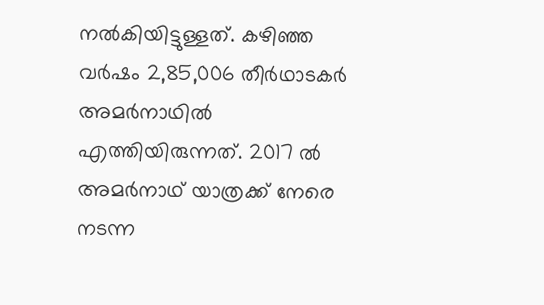നൽകിയിട്ടുള്ളത്. കഴിഞ്ഞ വർഷം 2,85,006 തീർഥാടകർ അമർനാഥില്‍ എത്തിയിരുന്നത്. 2017 ൽ അമർനാഥ് യാത്രക്ക് നേരെ നടന്ന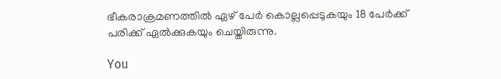ഭീകരാക്രമണത്തിൽ ഏഴ് പേ‍ർ കൊല്ലപ്പെടുകയും 18 പേ‍ർക്ക് പരിക്ക് ഏൽക്കുകയും ചെയ്തിരുന്നു.

You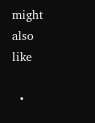might also like

  •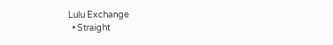Lulu Exchange
  • Straight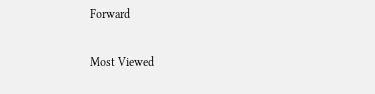Forward

Most Viewed